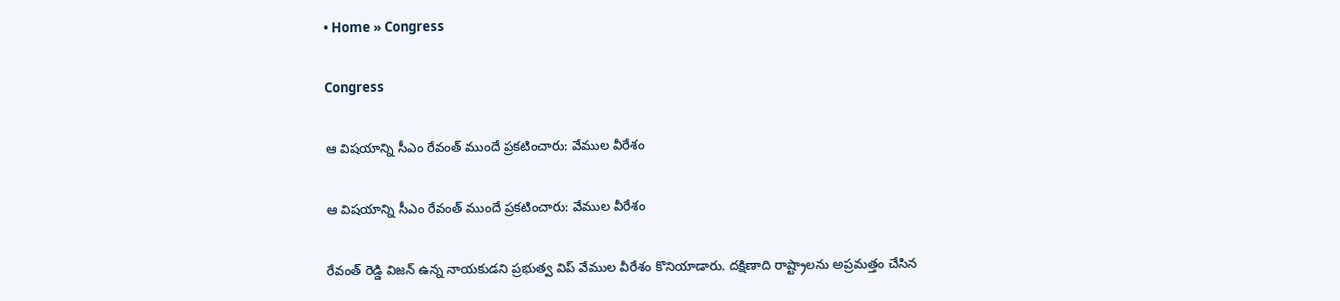• Home » Congress

Congress

ఆ విషయాన్ని సీఎం రేవంత్ ముందే ప్రకటించారు: వేముల వీరేశం

ఆ విషయాన్ని సీఎం రేవంత్ ముందే ప్రకటించారు: వేముల వీరేశం

రేవంత్ రెడ్డి విజన్ ఉన్న నాయకుడని ప్రభుత్వ విప్ వేముల వీరేశం కొనియాడారు. దక్షిణాది రాష్ట్రాలను అప్రమత్తం చేసిన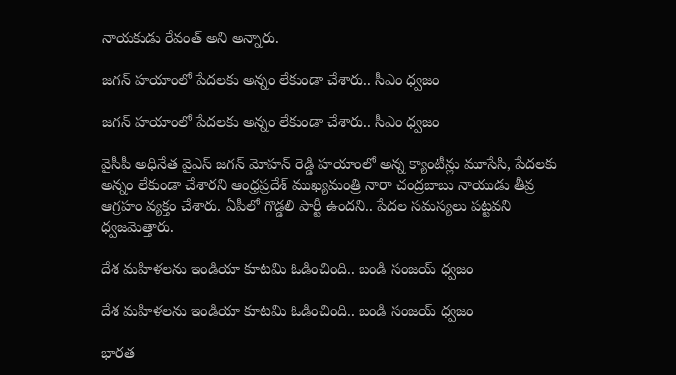నాయకుడు రేవంత్ అని అన్నారు.

జగన్ హయాంలో పేదలకు అన్నం లేకుండా చేశారు.. సీఎం ధ్వజం

జగన్ హయాంలో పేదలకు అన్నం లేకుండా చేశారు.. సీఎం ధ్వజం

వైసీపీ అధినేత వైఎస్ జగన్ మోహన్ రెడ్డి హయాంలో అన్న క్యాంటీన్లు మూసేసి, పేదలకు అన్నం లేకుండా చేశారని ఆంధ్రప్రదేశ్ ముఖ్యమంత్రి నారా చంద్రబాబు నాయుడు తీవ్ర ఆగ్రహం వ్యక్తం చేశారు. ఏపీలో గొడ్డలి పార్టీ ఉందని.. పేదల సమస్యలు పట్టవని ధ్వజమెత్తారు.

దేశ మహిళలను ఇండియా కూటమి ఓడించింది.. బండి సంజయ్ ధ్వజం

దేశ మహిళలను ఇండియా కూటమి ఓడించింది.. బండి సంజయ్ ధ్వజం

భారత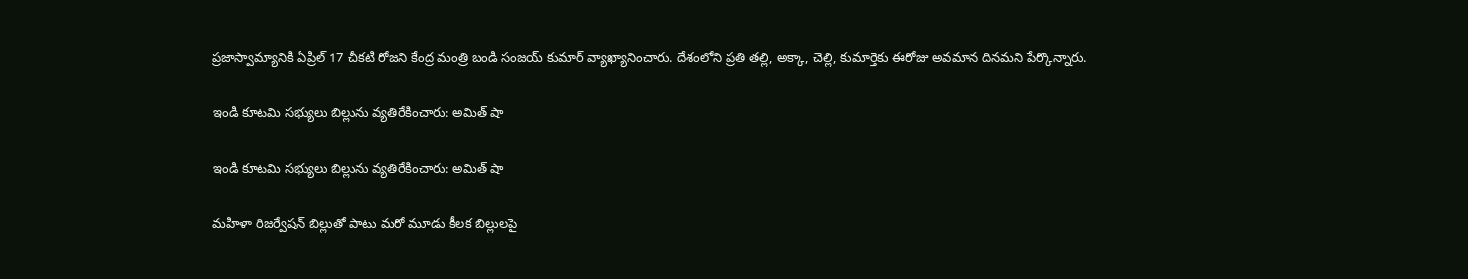ప్రజాస్వామ్యానికి ఏప్రిల్ 17 చీకటి రోజని కేంద్ర మంత్రి బండి సంజయ్ కుమార్ వ్యాఖ్యానించారు. దేశంలోని ప్రతి తల్లి, అక్కా, చెల్లి, కుమార్తెకు ఈరోజు అవమాన దినమని పేర్కొన్నారు.

ఇండి కూటమి సభ్యులు బిల్లును వ్యతిరేకించారు: అమిత్‌ షా

ఇండి కూటమి సభ్యులు బిల్లును వ్యతిరేకించారు: అమిత్‌ షా

మహిళా రిజర్వేషన్ బిల్లుతో పాటు మరో మూడు కీలక బిల్లులపై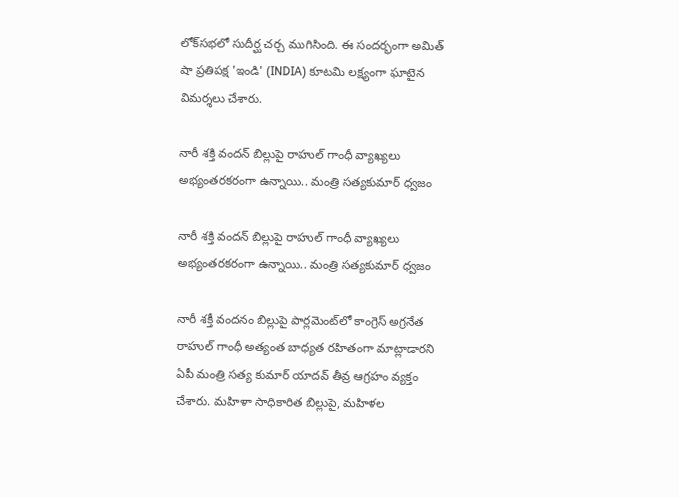లోక్‌సభలో సుదీర్ఘ చర్చ ముగిసింది. ఈ సందర్భంగా అమిత్ షా ప్రతిపక్ష 'ఇండి' (INDIA) కూటమి లక్ష్యంగా ఘాటైన విమర్శలు చేశారు.

నారీ శక్తి వందన్ బిల్లుపై రాహుల్ గాంధీ వ్యాఖ్యలు అభ్యంతరకరంగా ఉన్నాయి.. మంత్రి సత్యకుమార్ ధ్వజం

నారీ శక్తి వందన్ బిల్లుపై రాహుల్ గాంధీ వ్యాఖ్యలు అభ్యంతరకరంగా ఉన్నాయి.. మంత్రి సత్యకుమార్ ధ్వజం

నారీ శక్తీ వందనం బిల్లుపై పార్లమెంట్‌లో కాంగ్రెస్ అగ్రనేత రాహుల్ గాంధీ అత్యంత బాధ్యత రహితంగా మాట్లాడారని ఏపీ మంత్రి సత్య కుమార్ యాదవ్ తీవ్ర ఆగ్రహం వ్యక్తం చేశారు. మహిళా సాధికారిత బిల్లుపై, మహిళల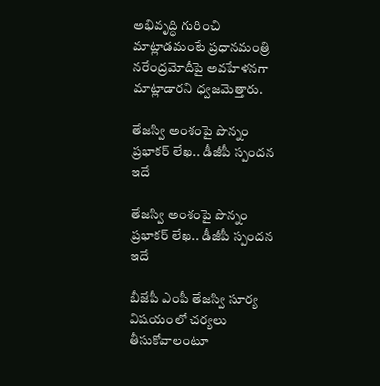అభివృద్ధి గురించి మాట్లాడమంటే ప్రధానమంత్రి నరేంద్రమోదీపై అవహేళనగా మాట్లాడారని ధ్వజమెత్తారు.

తేజస్వి అంశంపై పొన్నం ప్రభాకర్ లేఖ.. డీజీపీ స్పందన ఇదే

తేజస్వి అంశంపై పొన్నం ప్రభాకర్ లేఖ.. డీజీపీ స్పందన ఇదే

బీజేపీ ఎంపీ తేజస్వి సూర్య విషయంలో చర్యలు తీసుకోవాలంటూ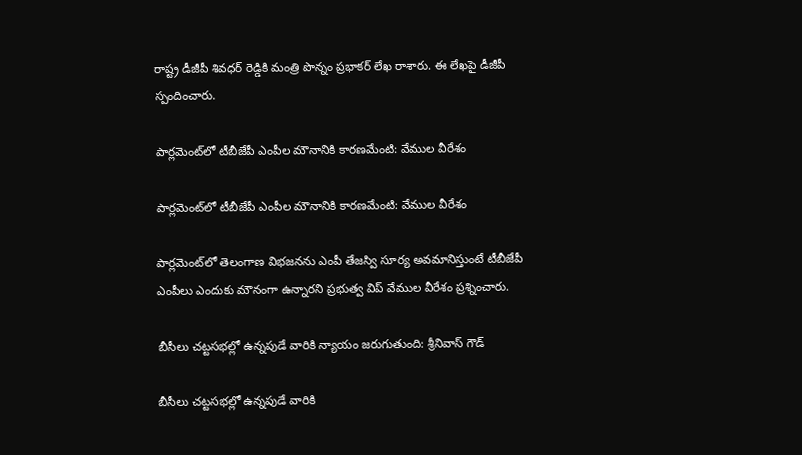రాష్ట్ర డీజీపీ శివధర్ రెడ్డికి మంత్రి పొన్నం ప్రభాకర్ లేఖ రాశారు. ఈ లేఖపై డీజీపీ స్పందించారు.

పార్లమెంట్‌లో టీబీజేపీ ఎంపీల మౌనానికి కారణమేంటి: వేముల వీరేశం

పార్లమెంట్‌లో టీబీజేపీ ఎంపీల మౌనానికి కారణమేంటి: వేముల వీరేశం

పార్లమెంట్‌లో తెలంగాణ విభజనను ఎంపీ తేజస్వి సూర్య అవమానిస్తుంటే టీబీజేపీ ఎంపీలు ఎందుకు మౌనంగా ఉన్నారని ప్రభుత్వ విప్ వేముల వీరేశం ప్రశ్నించారు.

బీసీలు చట్టసభల్లో ఉన్నపుడే వారికి న్యాయం జరుగుతుంది: శ్రీనివాస్ గౌడ్

బీసీలు చట్టసభల్లో ఉన్నపుడే వారికి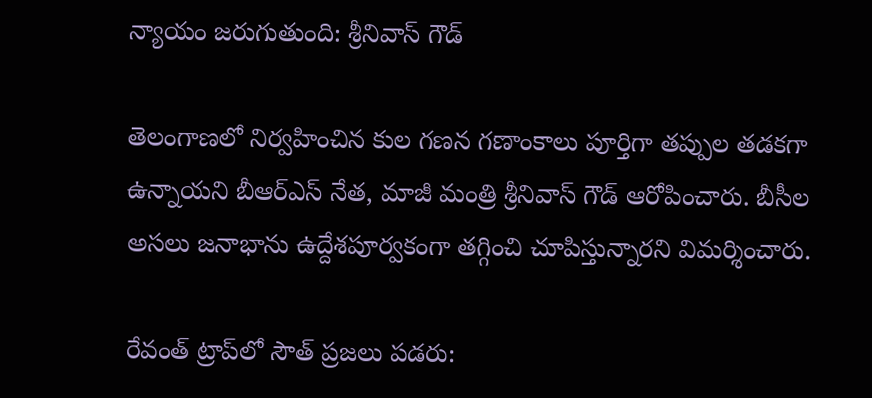న్యాయం జరుగుతుంది: శ్రీనివాస్ గౌడ్

తెలంగాణలో నిర్వహించిన కుల గణన గణాంకాలు పూర్తిగా తప్పుల తడకగా ఉన్నాయని బీఆర్ఎస్ నేత, మాజీ మంత్రి శ్రీనివాస్ గౌడ్ ఆరోపించారు. బీసీల అసలు జనాభాను ఉద్దేశపూర్వకంగా తగ్గించి చూపిస్తున్నారని విమర్శించారు.

రేవంత్ ట్రాప్‌లో సౌత్ ప్రజలు పడరు: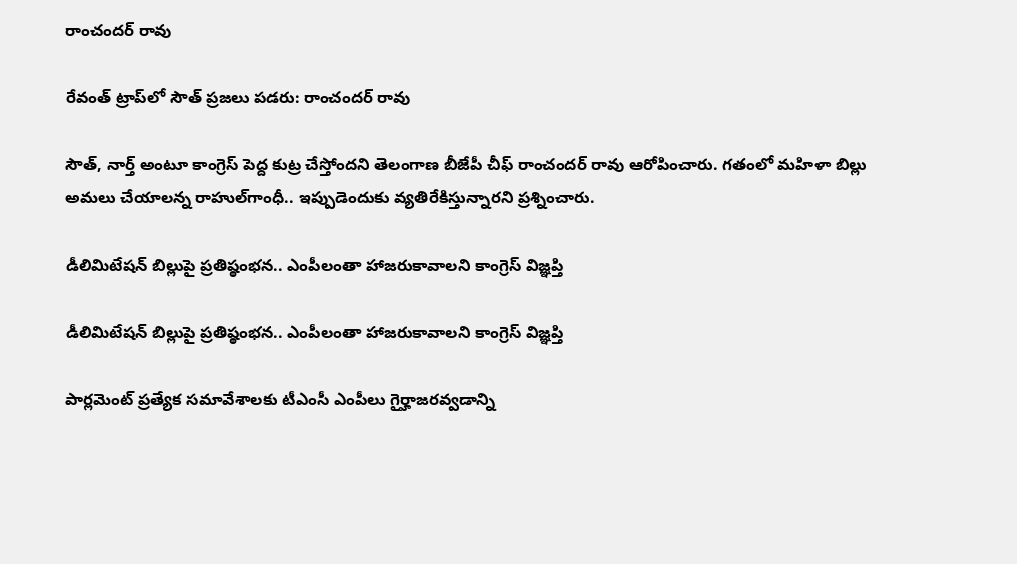రాంచందర్ రావు

రేవంత్ ట్రాప్‌లో సౌత్ ప్రజలు పడరు: రాంచందర్ రావు

సౌత్, నార్త్ అంటూ కాంగ్రెస్ పెద్ద కుట్ర చేస్తోందని తెలంగాణ బీజేపీ చీఫ్ రాంచందర్ రావు ఆరోపించారు. గతంలో మహిళా బిల్లు అమలు చేయాలన్న రాహుల్‌గాంధీ.. ఇప్పుడెందుకు వ్యతిరేకిస్తున్నారని ప్రశ్నించారు.

డీలిమిటేషన్ బిల్లుపై ప్రతిష్ఠంభన.. ఎంపీలంతా హాజరుకావాలని కాంగ్రెస్ విజ్ఞప్తి

డీలిమిటేషన్ బిల్లుపై ప్రతిష్ఠంభన.. ఎంపీలంతా హాజరుకావాలని కాంగ్రెస్ విజ్ఞప్తి

పార్లమెంట్ ప్రత్యేక సమావేశాలకు టీఎంసీ ఎంపీలు గైర్హాజరవ్వడాన్ని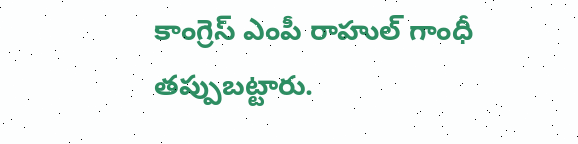కాంగ్రెస్ ఎంపీ రాహుల్ గాంధీ తప్పుబట్టారు.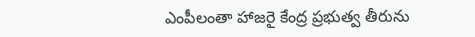ఎంపీలంతా హాజరై కేంద్ర ప్రభుత్వ తీరును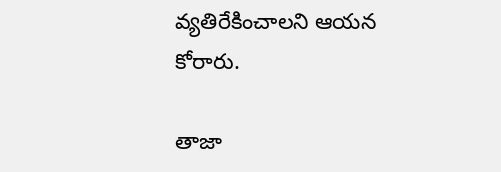వ్యతిరేకించాలని ఆయన కోరారు.

తాజా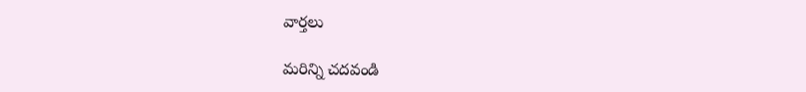వార్తలు

మరిన్ని చదవండి